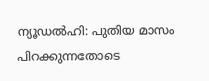ന്യൂഡൽഹി: പുതിയ മാസം പിറക്കുന്നതോടെ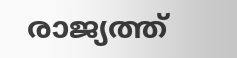രാജ്യത്ത്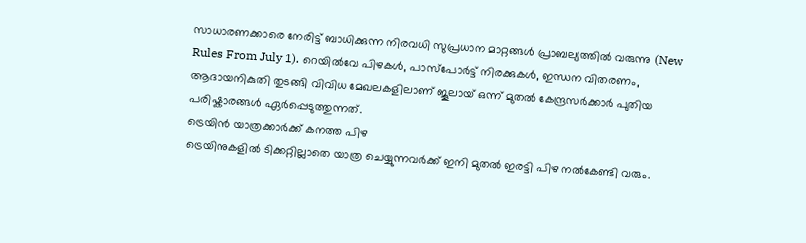സാധാരണക്കാരെ നേരിട്ട് ബാധിക്കുന്ന നിരവധി സുപ്രധാന മാറ്റങ്ങൾ പ്രാബല്യത്തിൽ വരുന്നു (New Rules From July 1). റെയിൽവേ പിഴകൾ, പാസ്പോർട്ട് നിരക്കുകൾ, ഇന്ധന വിതരണം, ആദായനികുതി തുടങ്ങി വിവിധ മേഖലകളിലാണ് ജൂലായ് ഒന്ന് മുതൽ കേന്ദ്രസർക്കാർ പുതിയ പരിഷ്കാരങ്ങൾ ഏർപ്പെടുത്തുന്നത്.
ട്രെയിൻ യാത്രക്കാർക്ക് കനത്ത പിഴ
ട്രെയിനുകളിൽ ടിക്കറ്റില്ലാതെ യാത്ര ചെയ്യുന്നവർക്ക് ഇനി മുതൽ ഇരട്ടി പിഴ നൽകേണ്ടി വരും.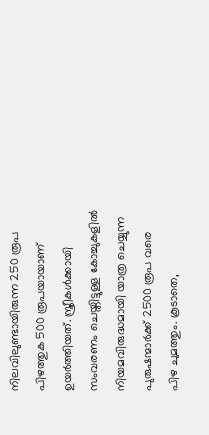നിലവിലുണ്ടായിരുന്ന 250 രൂപ പിഴത്തുക 500 രൂപയായാണ് ഉയർത്തിയത്. സ്ത്രീകൾക്കായി സംവരണം ചെയ്തിട്ടുള്ള കോച്ചുകളിൽ നിയമവിരുദ്ധമായി യാത്ര ചെയ്യുന്ന പുരുഷന്മാർക്ക് 2500 രൂപ വരെ പിഴ ചുമത്തും. കൂടാതെ,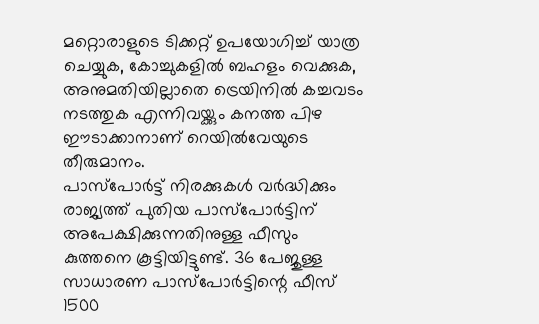മറ്റൊരാളുടെ ടിക്കറ്റ് ഉപയോഗിച്ച് യാത്ര ചെയ്യുക, കോച്ചുകളിൽ ബഹളം വെക്കുക, അനുമതിയില്ലാതെ ട്രെയിനിൽ കച്ചവടം നടത്തുക എന്നിവയ്ക്കും കനത്ത പിഴ ഈടാക്കാനാണ് റെയിൽവേയുടെ തീരുമാനം.
പാസ്പോർട്ട് നിരക്കുകൾ വർദ്ധിക്കും
രാജ്യത്ത് പുതിയ പാസ്പോർട്ടിന് അപേക്ഷിക്കുന്നതിനുള്ള ഫീസും കുത്തനെ കൂട്ടിയിട്ടുണ്ട്. 36 പേജുള്ള സാധാരണ പാസ്പോർട്ടിന്റെ ഫീസ് 1500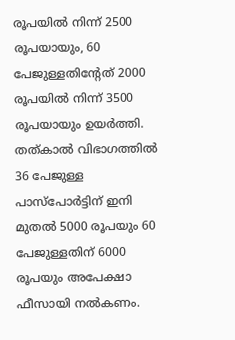രൂപയിൽ നിന്ന് 2500 രൂപയായും, 60 പേജുള്ളതിന്റേത് 2000 രൂപയിൽ നിന്ന് 3500 രൂപയായും ഉയർത്തി. തത്കാൽ വിഭാഗത്തിൽ 36 പേജുള്ള പാസ്പോർട്ടിന് ഇനി മുതൽ 5000 രൂപയും 60 പേജുള്ളതിന് 6000 രൂപയും അപേക്ഷാ ഫീസായി നൽകണം.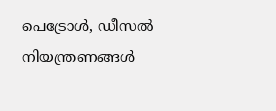പെട്രോൾ, ഡീസൽ നിയന്ത്രണങ്ങൾ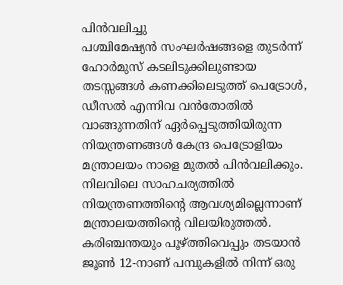പിൻവലിച്ചു
പശ്ചിമേഷ്യൻ സംഘർഷങ്ങളെ തുടർന്ന് ഹോർമുസ് കടലിടുക്കിലുണ്ടായ തടസ്സങ്ങൾ കണക്കിലെടുത്ത് പെട്രോൾ, ഡീസൽ എന്നിവ വൻതോതിൽ വാങ്ങുന്നതിന് ഏർപ്പെടുത്തിയിരുന്ന നിയന്ത്രണങ്ങൾ കേന്ദ്ര പെട്രോളിയം മന്ത്രാലയം നാളെ മുതൽ പിൻവലിക്കും. നിലവിലെ സാഹചര്യത്തിൽ നിയന്ത്രണത്തിന്റെ ആവശ്യമില്ലെന്നാണ് മന്ത്രാലയത്തിന്റെ വിലയിരുത്തൽ. കരിഞ്ചന്തയും പൂഴ്ത്തിവെപ്പും തടയാൻ ജൂൺ 12-നാണ് പമ്പുകളിൽ നിന്ന് ഒരു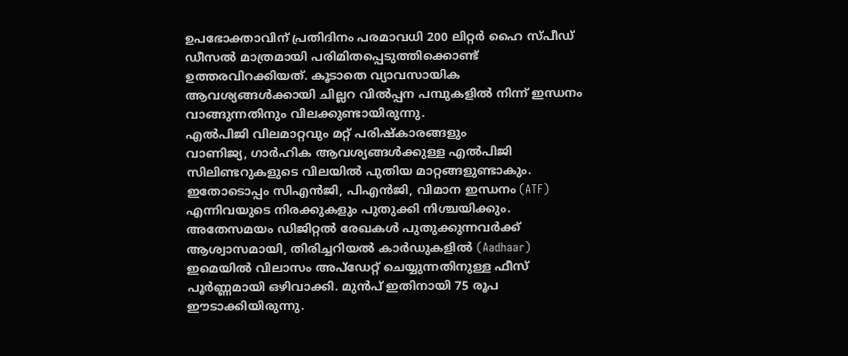ഉപഭോക്താവിന് പ്രതിദിനം പരമാവധി 200 ലിറ്റർ ഹൈ സ്പീഡ് ഡീസൽ മാത്രമായി പരിമിതപ്പെടുത്തിക്കൊണ്ട് ഉത്തരവിറക്കിയത്. കൂടാതെ വ്യാവസായിക ആവശ്യങ്ങൾക്കായി ചില്ലറ വിൽപ്പന പമ്പുകളിൽ നിന്ന് ഇന്ധനം വാങ്ങുന്നതിനും വിലക്കുണ്ടായിരുന്നു.
എൽപിജി വിലമാറ്റവും മറ്റ് പരിഷ്കാരങ്ങളും
വാണിജ്യ, ഗാർഹിക ആവശ്യങ്ങൾക്കുള്ള എൽപിജി സിലിണ്ടറുകളുടെ വിലയിൽ പുതിയ മാറ്റങ്ങളുണ്ടാകും. ഇതോടൊപ്പം സിഎൻജി, പിഎൻജി, വിമാന ഇന്ധനം (ATF) എന്നിവയുടെ നിരക്കുകളും പുതുക്കി നിശ്ചയിക്കും. അതേസമയം ഡിജിറ്റൽ രേഖകൾ പുതുക്കുന്നവർക്ക് ആശ്വാസമായി, തിരിച്ചറിയൽ കാർഡുകളിൽ (Aadhaar) ഇമെയിൽ വിലാസം അപ്ഡേറ്റ് ചെയ്യുന്നതിനുള്ള ഫീസ് പൂർണ്ണമായി ഒഴിവാക്കി. മുൻപ് ഇതിനായി 75 രൂപ ഈടാക്കിയിരുന്നു.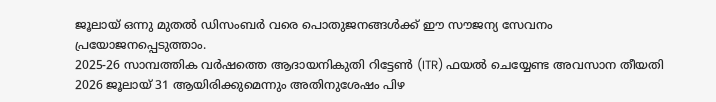ജൂലായ് ഒന്നു മുതൽ ഡിസംബർ വരെ പൊതുജനങ്ങൾക്ക് ഈ സൗജന്യ സേവനം പ്രയോജനപ്പെടുത്താം.
2025-26 സാമ്പത്തിക വർഷത്തെ ആദായനികുതി റിട്ടേൺ (ITR) ഫയൽ ചെയ്യേണ്ട അവസാന തീയതി 2026 ജൂലായ് 31 ആയിരിക്കുമെന്നും അതിനുശേഷം പിഴ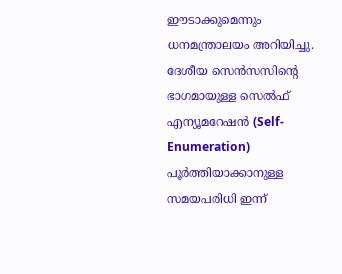ഈടാക്കുമെന്നും ധനമന്ത്രാലയം അറിയിച്ചു. ദേശീയ സെൻസസിന്റെ ഭാഗമായുള്ള സെൽഫ് എന്യൂമറേഷൻ (Self-Enumeration) പൂർത്തിയാക്കാനുള്ള സമയപരിധി ഇന്ന്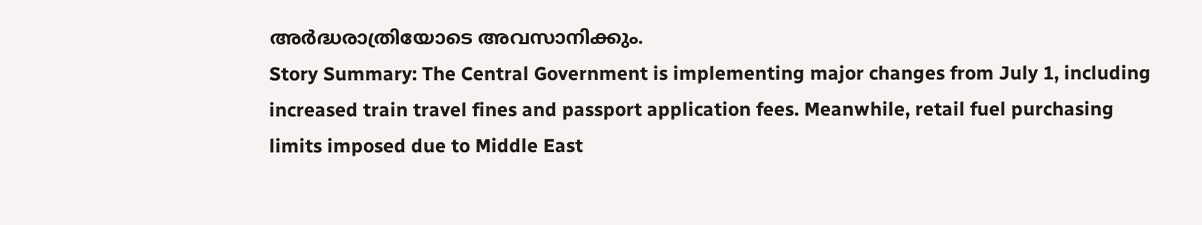അർദ്ധരാത്രിയോടെ അവസാനിക്കും.
Story Summary: The Central Government is implementing major changes from July 1, including increased train travel fines and passport application fees. Meanwhile, retail fuel purchasing limits imposed due to Middle East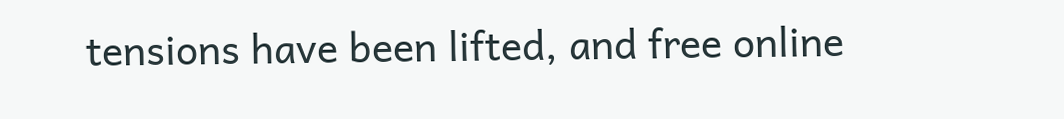tensions have been lifted, and free online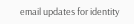email updates for identity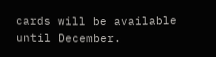cards will be available until December.